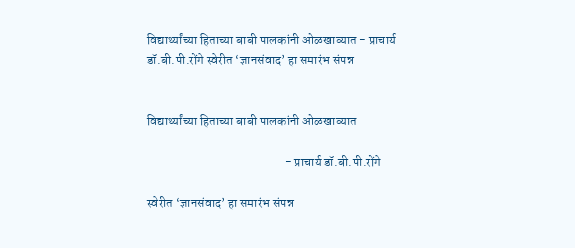विद्यार्थ्यांच्या हिताच्या बाबी पालकांनी ओळखाव्यात - प्राचार्य डॉ.बी.पी.रोंगे स्वेरीत ‘ज्ञानसंवाद’ हा समारंभ संपन्न


विद्यार्थ्यांच्या हिताच्या बाबी पालकांनी ओळखाव्यात

                                                      - प्राचार्य डॉ.बी.पी.रोंगे

स्वेरीत ‘ज्ञानसंवाद’ हा समारंभ संपन्न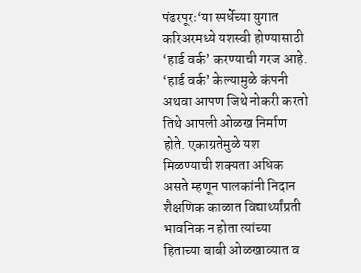पंढरपूरः‘या स्पर्धेच्या युगात करिअरमध्ये यशस्वी होण्यासाठी ‘हार्ड वर्क’ करण्याची गरज आहे. ‘हार्ड वर्क’ केल्यामुळे कंपनी अथवा आपण जिथे नोकरी करतो तिथे आपली ओळख निर्माण होते. एकाग्रतेमुळे यश मिळण्याची शक्यता अधिक असते म्हणून पालकांनी निदान शैक्षणिक काळात विद्यार्थ्यांप्रती भावनिक न होता त्यांच्या हिताच्या बाबी ओळखाव्यात व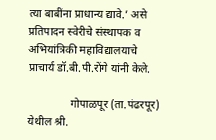त्या बाबींना प्राधान्य द्यावे.’ असे प्रतिपादन स्वेरीचे संस्थापक व अभियांत्रिकी महाविद्यालयाचे प्राचार्य डॉ.बी.पी.रोंगे यांनी केले.

               गोपाळपूर (ता.पंढरपूर) येथील श्री.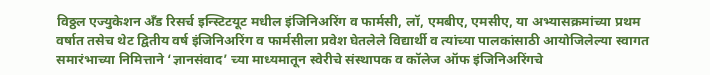विठ्ठल एज्युकेशन अँड रिसर्च इन्स्टिटयूट मधील इंजिनिअरिंग व फार्मसी, लॉ, एमबीए, एमसीए, या अभ्यासक्रमांच्या प्रथम वर्षात तसेच थेट द्वितीय वर्ष इंजिनिअरिंग व फार्मसीला प्रवेश घेतलेले विद्यार्थी व त्यांच्या पालकांसाठी आयोजिलेल्या स्वागत समारंभाच्या निमित्ताने ‘ज्ञानसंवाद’ च्या माध्यमातून स्वेरीचे संस्थापक व कॉलेज ऑफ इंजिनिअरिंगचे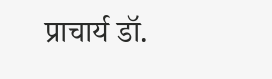प्राचार्य डॉ.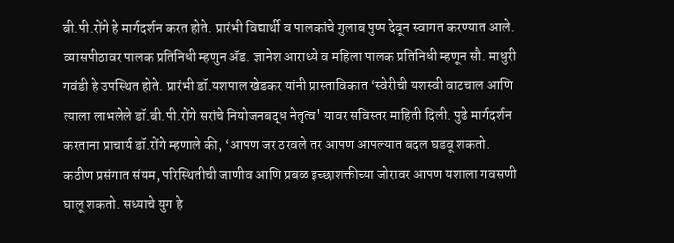बी.पी.रोंगे हे मार्गदर्शन करत होते. प्रारंभी विद्यार्थी व पालकांचे गुलाब पुष्प देवून स्वागत करण्यात आले. व्यासपीठावर पालक प्रतिनिधी म्हणुन ॲड. ज्ञानेश आराध्ये व महिला पालक प्रतिनिधी म्हणून सौ. माधुरी गवंडी हे उपस्थित होते. प्रारंभी डॉ.यशपाल खेडकर यांनी प्रास्ताविकात ‘स्वेरीची यशस्वी वाटचाल आणि त्याला लाभलेले डॉ.बी.पी.रोंगे सरांचे नियोजनबद्ध नेतृत्व' यावर सविस्तर माहिती दिली. पुढे मार्गदर्शन करताना प्राचार्य डॉ.रोंगे म्हणाले की, ‘आपण जर ठरवले तर आपण आपल्यात बदल घडवू शकतो. कठीण प्रसंगात संयम, परिस्थितीची जाणीव आणि प्रबळ इच्छाशक्तीच्या जोरावर आपण यशाला गवसणी घालू शकतो. सध्याचे युग हे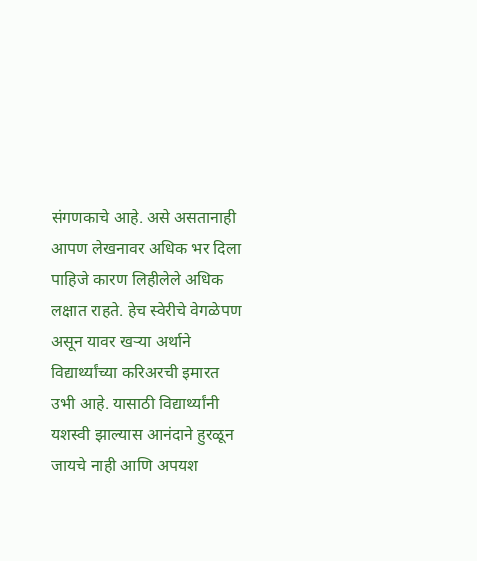संगणकाचे आहे. असे असतानाही आपण लेखनावर अधिक भर दिला पाहिजे कारण लिहीलेले अधिक लक्षात राहते. हेच स्वेरीचे वेगळेपण असून यावर खऱ्या अर्थाने विद्यार्थ्यांच्या करिअरची इमारत उभी आहे. यासाठी विद्यार्थ्यांनी यशस्वी झाल्यास आनंदाने हुरळून जायचे नाही आणि अपयश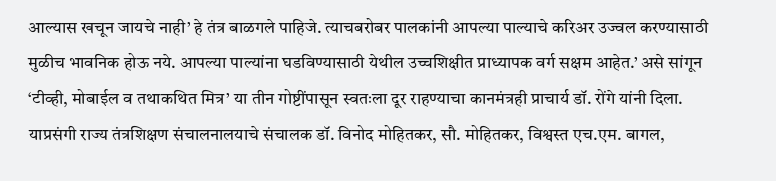आल्यास खचून जायचे नाही’ हे तंत्र बाळगले पाहिजे. त्याचबरोबर पालकांनी आपल्या पाल्याचे करिअर उज्वल करण्यासाठी मुळीच भावनिक होऊ नये. आपल्या पाल्यांना घडविण्यासाठी येथील उच्चशिक्षीत प्राध्यापक वर्ग सक्षम आहेत.’ असे सांगून ‘टीव्ही, मोबाईल व तथाकथित मित्र’ या तीन गोष्टींपासून स्वतःला दूर राहण्याचा कानमंत्रही प्राचार्य डॉ. रोंगे यांनी दिला. याप्रसंगी राज्य तंत्रशिक्षण संचालनालयाचे संचालक डॉ. विनोद मोहितकर, सौ. मोहितकर, विश्वस्त एच.एम. बागल,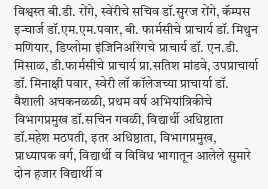विश्वस्त बी.डी. रोंगे, स्वेरीचे सचिव डॉ.सुरज रोंगे, कॅम्पस इन्चार्ज डॉ.एम.एम.पवार, बी. फार्मसीचे प्राचार्य डॉ. मिथुन मणियार, डिप्लोमा इंजिनिअरिंगचे प्राचार्य डॉ. एन.डी. मिसाळ, डी.फार्मसीचे प्राचार्य प्रा.सतिश मांडवे, उपप्राचार्या डॉ. मिनाक्षी पवार, स्वेरी लॉ कॉलेजच्या प्राचार्या डॉ. वैशाली अचकनळळी, प्रथम वर्ष अभियांत्रिकीचे विभागप्रमुख डॉ.सचिन गवळी, विद्यार्थी अधिष्ठाता डॉ.महेश मठपती, इतर अधिष्ठाता, विभागप्रमुख, प्राध्यापक वर्ग, विद्यार्थी व विविध भागातून आलेले सुमारे दोन हजार विद्यार्थी व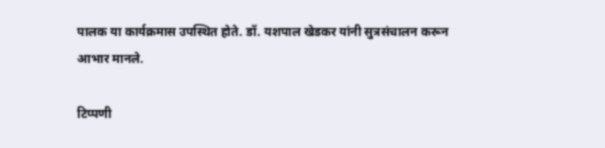पालक या कार्यक्रमास उपस्थित होते. डॉ. यशपाल खेडकर यांनी सुत्रसंचालन करून आभार मानले.

टिप्पणी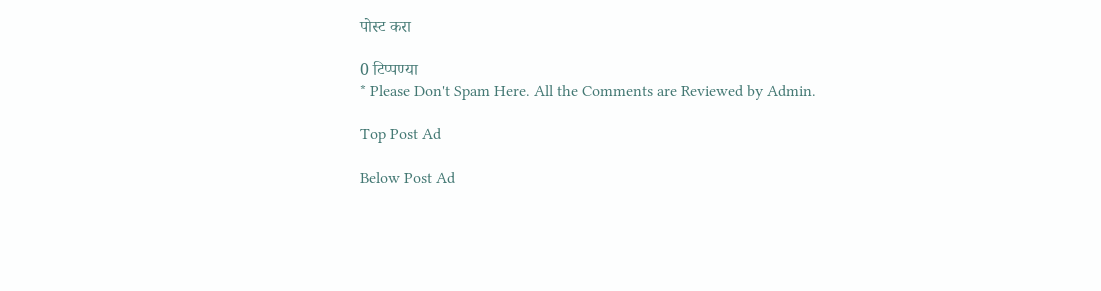पोस्ट करा

0 टिप्पण्या
* Please Don't Spam Here. All the Comments are Reviewed by Admin.

Top Post Ad

Below Post Ad